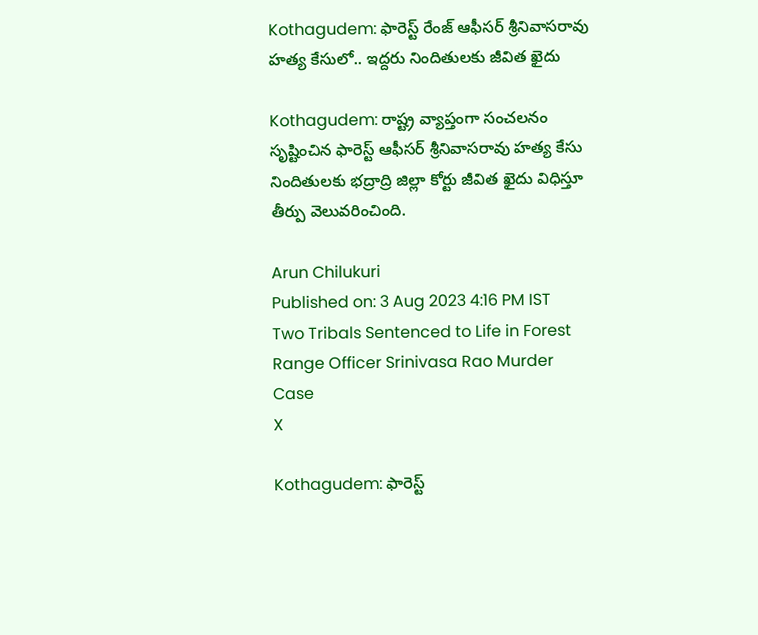Kothagudem: ఫారెస్ట్ రేంజ్ ఆఫీసర్ శ్రీనివాసరావు హత్య కేసులో.. ఇద్దరు నిందితులకు జీవిత ఖైదు

Kothagudem: రాష్ట్ర వ్యాప్తంగా సంచలనం సృష్టించిన ఫారెస్ట్ ఆఫీసర్ శ్రీనివాసరావు హత్య కేసు నిందితులకు భద్రాద్రి జిల్లా కోర్టు జీవిత ఖైదు విధిస్తూ తీర్పు వెలువరించింది.

Arun Chilukuri
Published on: 3 Aug 2023 4:16 PM IST
Two Tribals Sentenced to Life in Forest Range Officer Srinivasa Rao Murder Case
X

Kothagudem: ఫారెస్ట్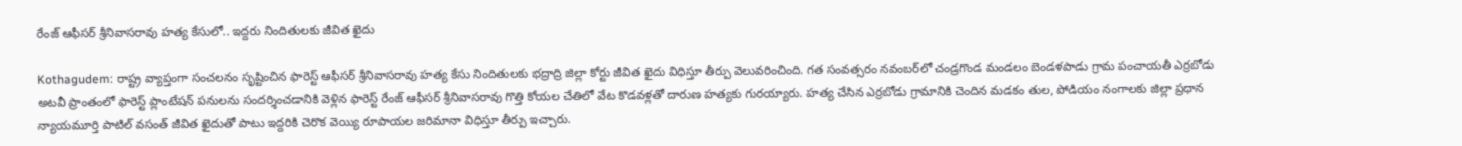రేంజ్ ఆఫీసర్ శ్రీనివాసరావు హత్య కేసులో.. ఇద్దరు నిందితులకు జీవిత ఖైదు

Kothagudem: రాష్ట్ర వ్యాప్తంగా సంచలనం సృష్టించిన ఫారెస్ట్ ఆఫీసర్ శ్రీనివాసరావు హత్య కేసు నిందితులకు భద్రాద్రి జిల్లా కోర్టు జీవిత ఖైదు విధిస్తూ తీర్పు వెలువరించింది. గత సంవత్సరం నవంబర్‌లో చండ్రగొండ మండలం బెండళపాడు గ్రామ పంచాయతీ ఎర్రబోడు అటవీ ప్రాంతంలో ఫారెస్ట్ ప్లాంటేషన్ పనులను సందర్శించడానికి వెళ్లిన ఫారెస్ట్ రేంజ్ ఆఫీసర్ శ్రీనివాసరావు గొత్తి కోయల చేతిలో వేట కొడవళ్లతో దారుణ హత్యకు గురయ్యారు. హత్య చేసిన ఎర్రబోడు గ్రామానికి చెందిన మడకం తుల, పోడియం నంగాలకు జిల్లా ప్రధాన న్యాయమూర్తి పాటిల్ వసంత్ జీవిత ఖైదుతో పాటు ఇద్దరికి చెరొక వెయ్యి రూపాయల జరిమానా విధిస్తూ తీర్పు ఇచ్చారు.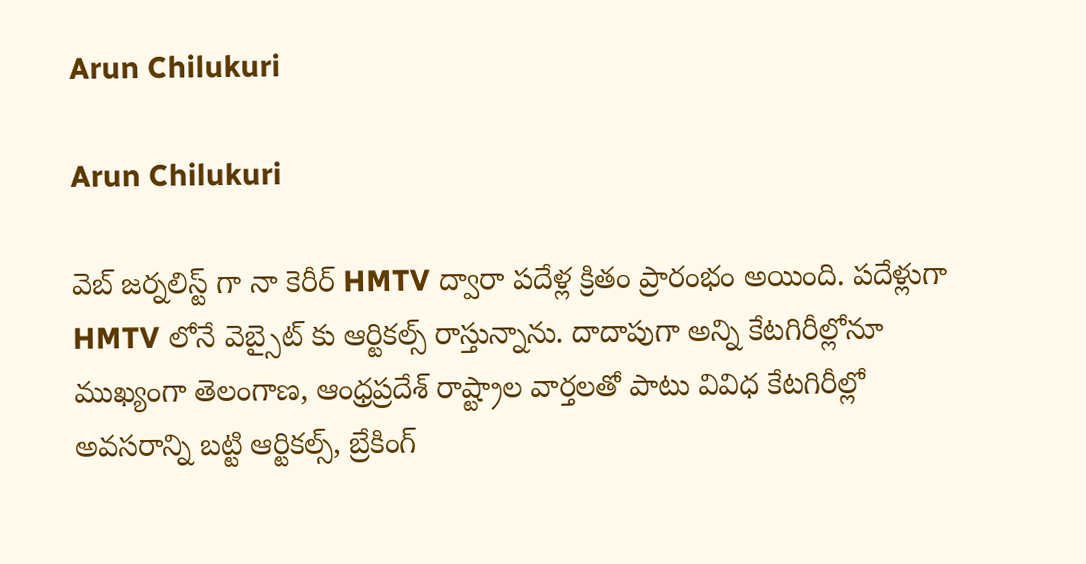Arun Chilukuri

Arun Chilukuri

వెబ్ జర్నలిస్ట్ గా నా కెరీర్ HMTV ద్వారా పదేళ్ల క్రితం ప్రారంభం అయింది. పదేళ్లుగా HMTV లోనే వెబ్సైట్ కు ఆర్టికల్స్ రాస్తున్నాను. దాదాపుగా అన్ని కేటగిరీల్లోనూ ముఖ్యంగా తెలంగాణ, ఆంధ్రప్రదేశ్ రాష్ట్రాల వార్తలతో పాటు వివిధ కేటగిరీల్లో అవసరాన్ని బట్టి ఆర్టికల్స్, బ్రేకింగ్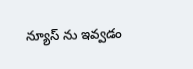న్యూస్ ను ఇవ్వడం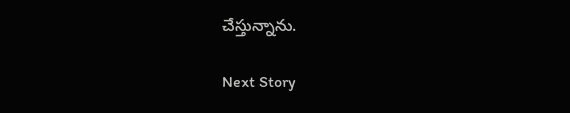చేస్తున్నాను.

Next Story